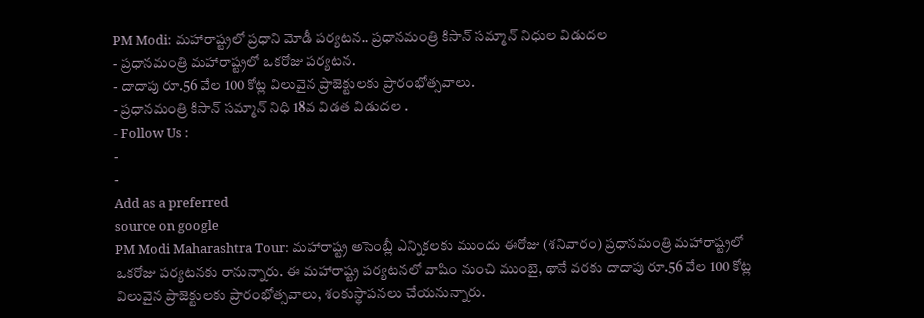PM Modi: మహారాష్ట్రలో ప్రధాని మోడీ పర్యటన.. ప్రధానమంత్రి కిసాన్ సమ్మాన్ నిధుల విడుదల
- ప్రధానమంత్రి మహారాష్ట్రలో ఒకరోజు పర్యటన.
- దాదాపు రూ.56 వేల 100 కోట్ల విలువైన ప్రాజెక్టులకు ప్రారంభోత్సవాలు.
- ప్రధానమంత్రి కిసాన్ సమ్మాన్ నిధి 18వ విడత విడుదల .
- Follow Us :
-
-
Add as a preferred
source on google
PM Modi Maharashtra Tour: మహారాష్ట్ర అసెంబ్లీ ఎన్నికలకు ముందు ఈరోజు (శనివారం) ప్రధానమంత్రి మహారాష్ట్రలో ఒకరోజు పర్యటనకు రానున్నారు. ఈ మహారాష్ట్ర పర్యటనలో వాషిం నుంచి ముంబై, థానే వరకు దాదాపు రూ.56 వేల 100 కోట్ల విలువైన ప్రాజెక్టులకు ప్రారంభోత్సవాలు, శంకుస్థాపనలు చేయనున్నారు.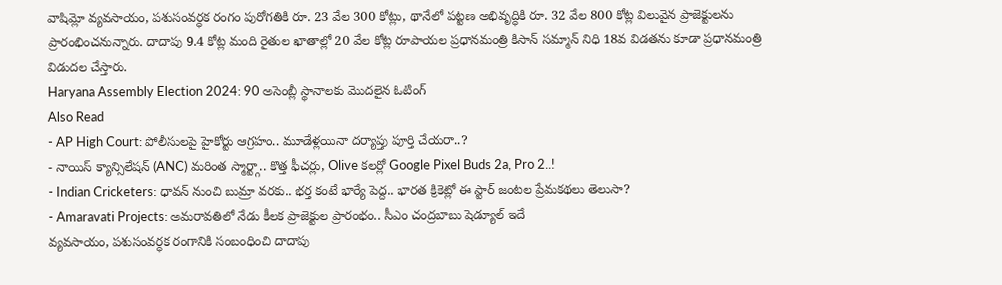వాషిమ్లో వ్యవసాయం, పశుసంవర్ధక రంగం పురోగతికి రూ. 23 వేల 300 కోట్లు, థానేలో పట్టణ అభివృద్ధికి రూ. 32 వేల 800 కోట్ల విలువైన ప్రాజెక్టులను ప్రారంభించనున్నారు. దాదాపు 9.4 కోట్ల మంది రైతుల ఖాతాల్లో 20 వేల కోట్ల రూపాయల ప్రధానమంత్రి కిసాన్ సమ్మాన్ నిధి 18వ విడతను కూడా ప్రధానమంత్రి విడుదల చేస్తారు.
Haryana Assembly Election 2024: 90 అసెంబ్లీ స్థానాలకు మొదలైన ఓటింగ్
Also Read
- AP High Court: పోలీసులపై హైకోర్టు ఆగ్రహం.. మూడేళ్లయినా దర్యాప్తు పూర్తి చేయరా..?
- నాయిస్ క్యాన్సిలేషన్ (ANC) మరింత స్మార్ట్గా.. కొత్త ఫీచర్లు, Olive కలర్లో Google Pixel Buds 2a, Pro 2..!
- Indian Cricketers: ధావన్ నుంచి బుమ్రా వరకు.. భర్త కంటే భార్యే పెద్ద.. భారత క్రికెట్లో ఈ స్టార్ జంటల ప్రేమకథలు తెలుసా?
- Amaravati Projects: అమరావతిలో నేడు కీలక ప్రాజెక్టుల ప్రారంభం.. సీఎం చంద్రబాబు షెడ్యూల్ ఇదే
వ్యవసాయం, పశుసంవర్ధక రంగానికి సంబంధించి దాదాపు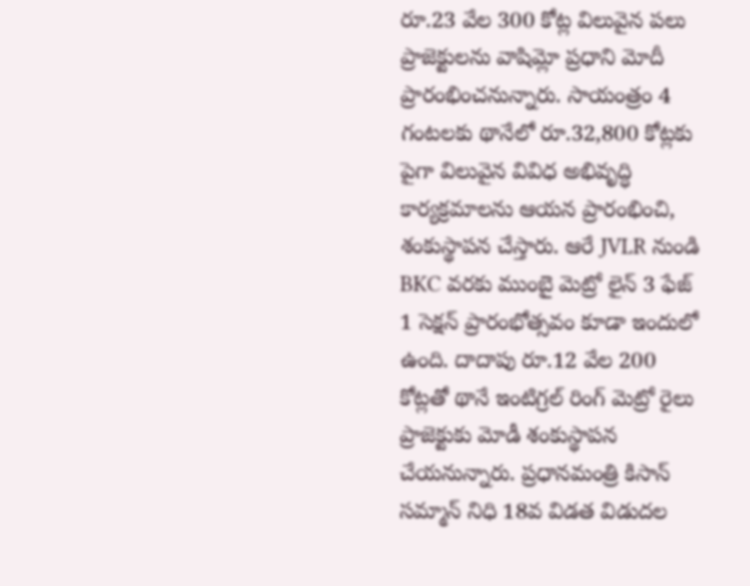రూ.23 వేల 300 కోట్ల విలువైన పలు ప్రాజెక్టులను వాషిమ్లో ప్రధాని మోదీ ప్రారంభించనున్నారు. సాయంత్రం 4 గంటలకు థానేలో రూ.32,800 కోట్లకు పైగా విలువైన వివిధ అభివృద్ధి కార్యక్రమాలను ఆయన ప్రారంభించి, శంకుస్థాపన చేస్తారు. ఆరే JVLR నుండి BKC వరకు ముంబై మెట్రో లైన్ 3 ఫేజ్ 1 సెక్షన్ ప్రారంభోత్సవం కూడా ఇందులో ఉంది. దాదాపు రూ.12 వేల 200 కోట్లతో థానే ఇంటిగ్రల్ రింగ్ మెట్రో రైలు ప్రాజెక్టుకు మోడీ శంకుస్థాపన చేయనున్నారు. ప్రధానమంత్రి కిసాన్ సమ్మాన్ నిధి 18వ విడత విడుదల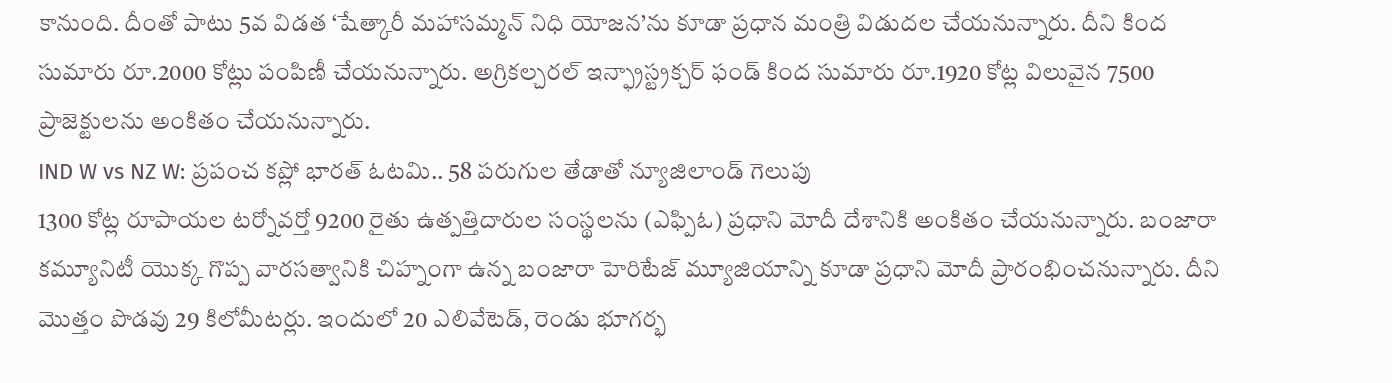కానుంది. దీంతో పాటు 5వ విడత ‘షేత్కారీ మహాసమ్మన్ నిధి యోజన’ను కూడా ప్రధాన మంత్రి విడుదల చేయనున్నారు. దీని కింద సుమారు రూ.2000 కోట్లు పంపిణీ చేయనున్నారు. అగ్రికల్చరల్ ఇన్ఫ్రాస్ట్రక్చర్ ఫండ్ కింద సుమారు రూ.1920 కోట్ల విలువైన 7500 ప్రాజెక్టులను అంకితం చేయనున్నారు.
IND W vs NZ W: ప్రపంచ కప్లో భారత్ ఓటమి.. 58 పరుగుల తేడాతో న్యూజిలాండ్ గెలుపు
1300 కోట్ల రూపాయల టర్నోవర్తో 9200 రైతు ఉత్పత్తిదారుల సంస్థలను (ఎఫ్పిఓ) ప్రధాని మోదీ దేశానికి అంకితం చేయనున్నారు. బంజారా కమ్యూనిటీ యొక్క గొప్ప వారసత్వానికి చిహ్నంగా ఉన్న బంజారా హెరిటేజ్ మ్యూజియాన్ని కూడా ప్రధాని మోదీ ప్రారంభించనున్నారు. దీని మొత్తం పొడవు 29 కిలోమీటర్లు. ఇందులో 20 ఎలివేటెడ్, రెండు భూగర్భ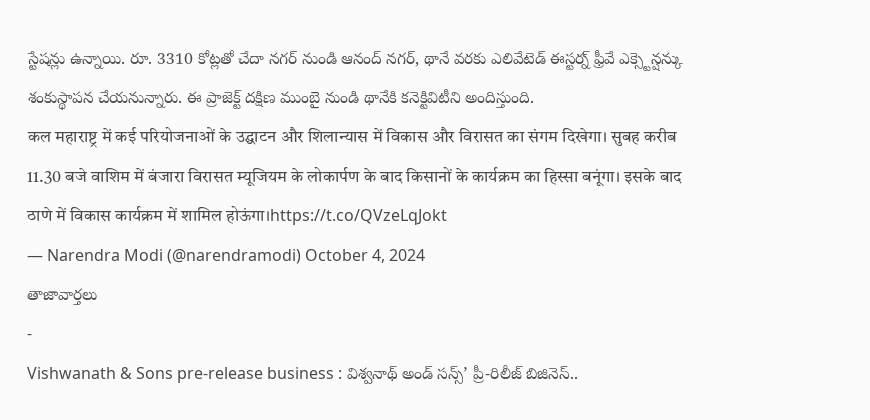స్టేషన్లు ఉన్నాయి. రూ. 3310 కోట్లతో చేదా నగర్ నుండి ఆనంద్ నగర్, థానే వరకు ఎలివేటెడ్ ఈస్టర్న్ ఫ్రీవే ఎక్స్టెన్షన్కు శంకుస్థాపన చేయనున్నారు. ఈ ప్రాజెక్ట్ దక్షిణ ముంబై నుండి థానేకి కనెక్టివిటీని అందిస్తుంది.
कल महाराष्ट्र में कई परियोजनाओं के उद्घाटन और शिलान्यास में विकास और विरासत का संगम दिखेगा। सुबह करीब 11.30 बजे वाशिम में बंजारा विरासत म्यूजियम के लोकार्पण के बाद किसानों के कार्यक्रम का हिस्सा बनूंगा। इसके बाद ठाणे में विकास कार्यक्रम में शामिल होऊंगा।https://t.co/QVzeLqJokt
— Narendra Modi (@narendramodi) October 4, 2024
తాజావార్తలు
-
Vishwanath & Sons pre-release business : విశ్వనాథ్ అండ్ సన్స్’ ప్రీ-రిలీజ్ బిజినెస్..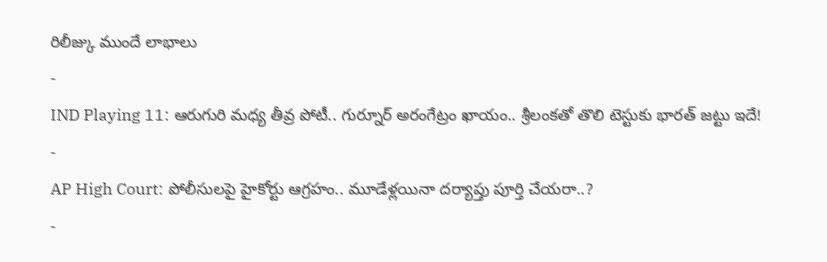రిలీజ్కు ముందే లాభాలు
-
IND Playing 11: ఆరుగురి మధ్య తీవ్ర పోటీ.. గుర్నూర్ అరంగేట్రం ఖాయం.. శ్రీలంకతో తొలి టెస్టుకు భారత్ జట్టు ఇదే!
-
AP High Court: పోలీసులపై హైకోర్టు ఆగ్రహం.. మూడేళ్లయినా దర్యాప్తు పూర్తి చేయరా..?
-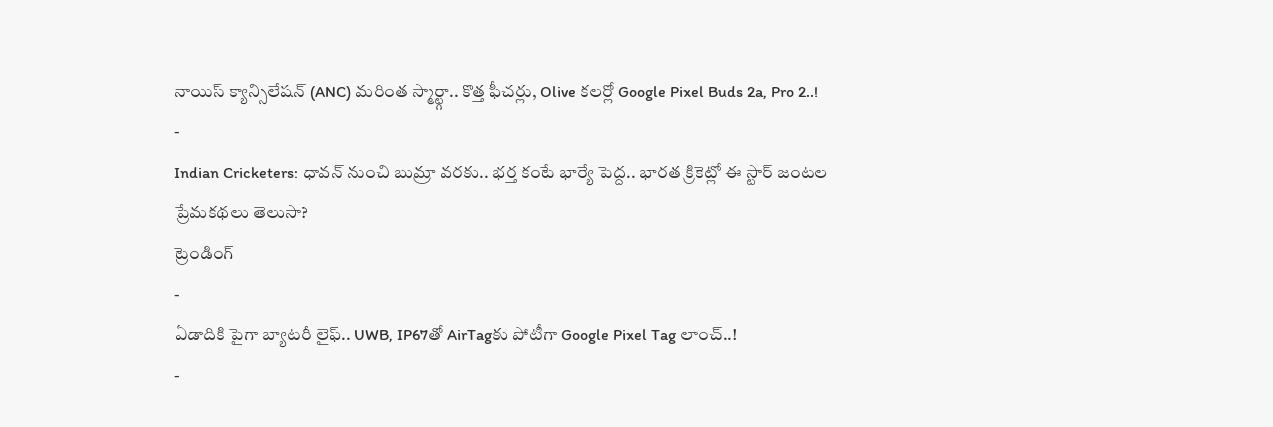నాయిస్ క్యాన్సిలేషన్ (ANC) మరింత స్మార్ట్గా.. కొత్త ఫీచర్లు, Olive కలర్లో Google Pixel Buds 2a, Pro 2..!
-
Indian Cricketers: ధావన్ నుంచి బుమ్రా వరకు.. భర్త కంటే భార్యే పెద్ద.. భారత క్రికెట్లో ఈ స్టార్ జంటల ప్రేమకథలు తెలుసా?
ట్రెండింగ్
-
ఏడాదికి పైగా బ్యాటరీ లైఫ్.. UWB, IP67తో AirTagకు పోటీగా Google Pixel Tag లాంచ్..!
-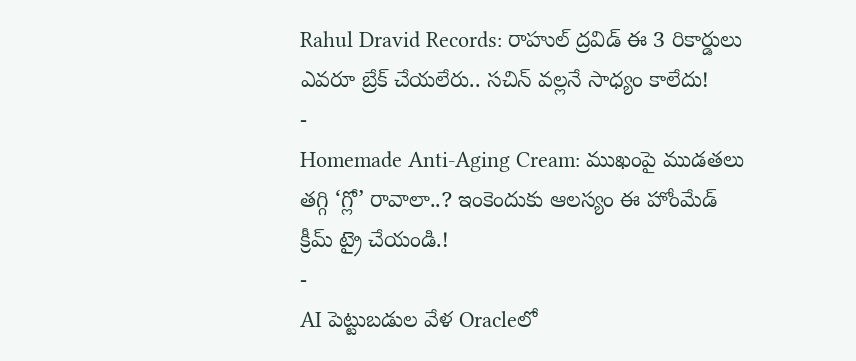Rahul Dravid Records: రాహుల్ ద్రవిడ్ ఈ 3 రికార్డులు ఎవరూ బ్రేక్ చేయలేరు.. సచిన్ వల్లనే సాధ్యం కాలేదు!
-
Homemade Anti-Aging Cream: ముఖంపై ముడతలు తగ్గి ‘గ్లో’ రావాలా..? ఇంకెందుకు ఆలస్యం ఈ హోంమేడ్ క్రీమ్ ట్రై చేయండి.!
-
AI పెట్టుబడుల వేళ Oracleలో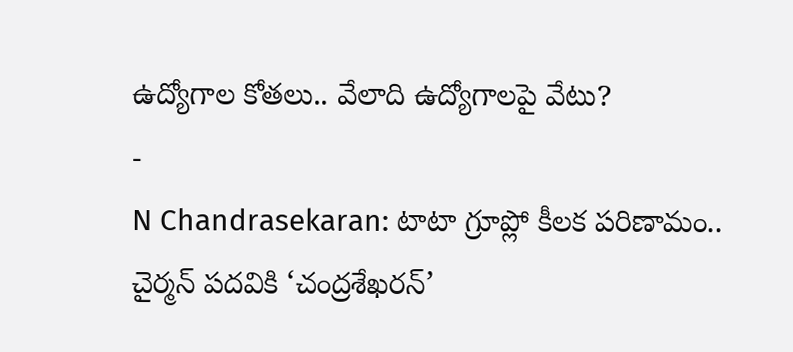ఉద్యోగాల కోతలు.. వేలాది ఉద్యోగాలపై వేటు?
-
N Chandrasekaran: టాటా గ్రూప్లో కీలక పరిణామం.. చైర్మన్ పదవికి ‘చంద్రశేఖరన్’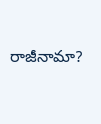రాజీనామా?